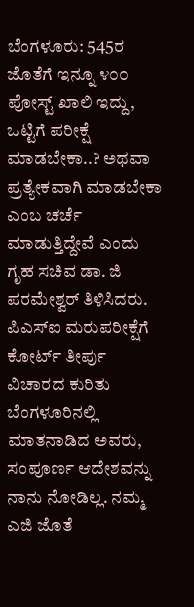ಬೆಂಗಳೂರು: 545ರ ಜೊತೆಗೆ ಇನ್ನೂ ೪೦೦ ಪೋಸ್ಟ್ ಖಾಲಿ ಇದ್ದು, ಒಟ್ಟಿಗೆ ಪರೀಕ್ಷೆ ಮಾಡಬೇಕಾ..? ಅಥವಾ ಪ್ರತ್ಯೇಕವಾಗಿ ಮಾಡಬೇಕಾ ಎಂಬ ಚರ್ಚೆ ಮಾಡುತ್ತಿದ್ದೇವೆ ಎಂದು ಗೃಹ ಸಚಿವ ಡಾ. ಜಿ ಪರಮೇಶ್ವರ್ ತಿಳಿಸಿದರು.
ಪಿಎಸ್ಐ ಮರುಪರೀಕ್ಷೆಗೆ ಕೋರ್ಟ್ ತೀರ್ಪು ವಿಚಾರದ ಕುರಿತು ಬೆಂಗಳೂರಿನಲ್ಲಿ ಮಾತನಾಡಿದ ಅವರು, ಸಂಪೂರ್ಣ ಆದೇಶವನ್ನು ನಾನು ನೋಡಿಲ್ಲ. ನಮ್ಮ ಎಜಿ ಜೊತೆ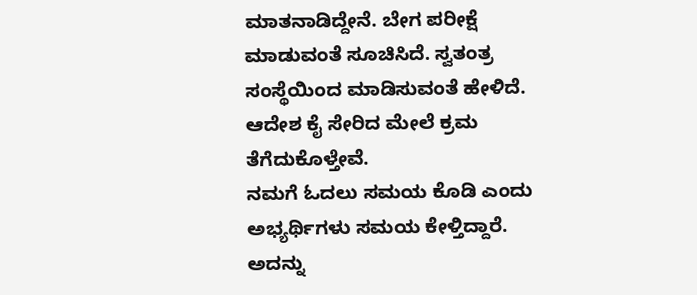ಮಾತನಾಡಿದ್ದೇನೆ. ಬೇಗ ಪರೀಕ್ಷೆ ಮಾಡುವಂತೆ ಸೂಚಿಸಿದೆ. ಸ್ವತಂತ್ರ ಸಂಸ್ಥೆಯಿಂದ ಮಾಡಿಸುವಂತೆ ಹೇಳಿದೆ. ಆದೇಶ ಕೈ ಸೇರಿದ ಮೇಲೆ ಕ್ರಮ ತೆಗೆದುಕೊಳ್ತೇವೆ.
ನಮಗೆ ಓದಲು ಸಮಯ ಕೊಡಿ ಎಂದು
ಅಭ್ಯರ್ಥಿಗಳು ಸಮಯ ಕೇಳ್ತಿದ್ದಾರೆ. ಅದನ್ನು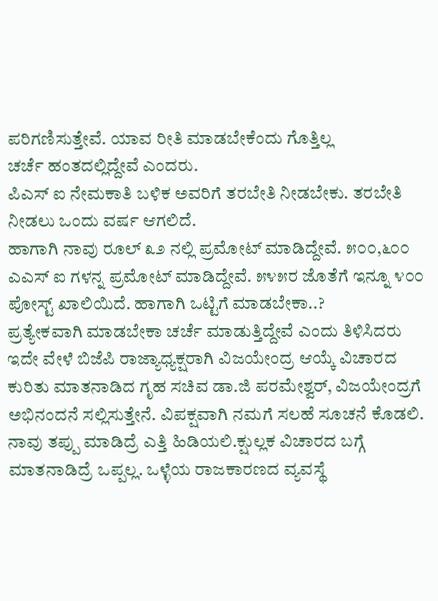ಪರಿಗಣಿಸುತ್ತೇವೆ. ಯಾವ ರೀತಿ ಮಾಡಬೇಕೆಂದು ಗೊತ್ತಿಲ್ಲ
ಚರ್ಚೆ ಹಂತದಲ್ಲಿದ್ದೇವೆ ಎಂದರು.
ಪಿಎಸ್ ಐ ನೇಮಕಾತಿ ಬಳಿಕ ಅವರಿಗೆ ತರಬೇತಿ ನೀಡಬೇಕು. ತರಬೇತಿ ನೀಡಲು ಒಂದು ವರ್ಷ ಆಗಲಿದೆ.
ಹಾಗಾಗಿ ನಾವು ರೂಲ್ ೩೨ ನಲ್ಲಿ ಪ್ರಮೋಟ್ ಮಾಡಿದ್ದೇವೆ. ೫೦೦,೬೦೦ ಎಎಸ್ ಐ ಗಳನ್ನ ಪ್ರಮೋಟ್ ಮಾಡಿದ್ದೇವೆ. ೫೪೫ರ ಜೊತೆಗೆ ಇನ್ನೂ ೪೦೦ ಪೋಸ್ಟ್ ಖಾಲಿಯಿದೆ. ಹಾಗಾಗಿ ಒಟ್ಟಿಗೆ ಮಾಡಬೇಕಾ..?
ಪ್ರತ್ಯೇಕವಾಗಿ ಮಾಡಬೇಕಾ ಚರ್ಚೆ ಮಾಡುತ್ತಿದ್ದೇವೆ ಎಂದು ತಿಳಿಸಿದರು
ಇದೇ ವೇಳೆ ಬಿಜೆಪಿ ರಾಜ್ಯಾಧ್ಯಕ್ಷರಾಗಿ ವಿಜಯೇಂದ್ರ ಆಯ್ಕೆ ವಿಚಾರದ ಕುರಿತು ಮಾತನಾಡಿದ ಗೃಹ ಸಚಿವ ಡಾ.ಜಿ ಪರಮೇಶ್ವರ್, ವಿಜಯೇಂದ್ರಗೆ ಅಭಿನಂದನೆ ಸಲ್ಲಿಸುತ್ತೇನೆ. ವಿಪಕ್ಷವಾಗಿ ನಮಗೆ ಸಲಹೆ ಸೂಚನೆ ಕೊಡಲಿ. ನಾವು ತಪ್ಪು ಮಾಡಿದ್ರೆ ಎತ್ತಿ ಹಿಡಿಯಲಿ.ಕ್ಷುಲ್ಲಕ ವಿಚಾರದ ಬಗ್ಗೆ ಮಾತನಾಡಿದ್ರೆ ಒಪ್ಪಲ್ಲ. ಒಳ್ಳೆಯ ರಾಜಕಾರಣದ ವ್ಯವಸ್ಥೆ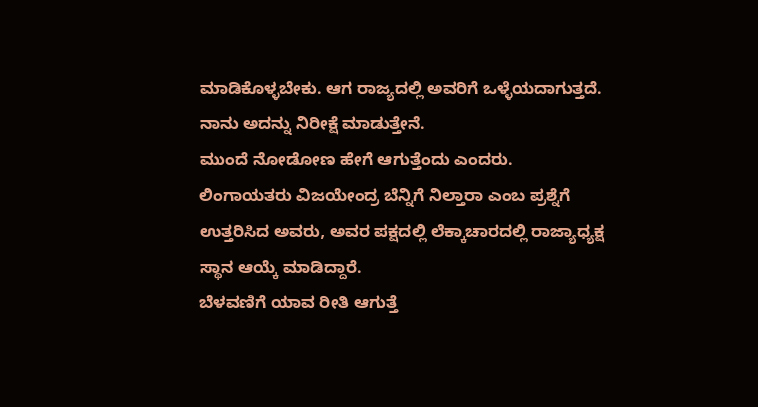ಮಾಡಿಕೊಳ್ಳಬೇಕು. ಆಗ ರಾಜ್ಯದಲ್ಲಿ ಅವರಿಗೆ ಒಳ್ಳೆಯದಾಗುತ್ತದೆ. ನಾನು ಅದನ್ನು ನಿರೀಕ್ಷೆ ಮಾಡುತ್ತೇನೆ.
ಮುಂದೆ ನೋಡೋಣ ಹೇಗೆ ಆಗುತ್ತೆಂದು ಎಂದರು.
ಲಿಂಗಾಯತರು ವಿಜಯೇಂದ್ರ ಬೆನ್ನಿಗೆ ನಿಲ್ತಾರಾ ಎಂಬ ಪ್ರಶ್ನೆಗೆ ಉತ್ತರಿಸಿದ ಅವರು, ಅವರ ಪಕ್ಷದಲ್ಲಿ ಲೆಕ್ಕಾಚಾರದಲ್ಲಿ ರಾಜ್ಯಾಧ್ಯಕ್ಷ ಸ್ಥಾನ ಆಯ್ಕೆ ಮಾಡಿದ್ದಾರೆ.
ಬೆಳವಣಿಗೆ ಯಾವ ರೀತಿ ಆಗುತ್ತೆ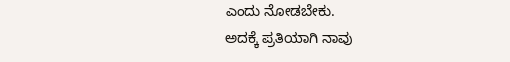ಎಂದು ನೋಡಬೇಕು.
ಅದಕ್ಕೆ ಪ್ರತಿಯಾಗಿ ನಾವು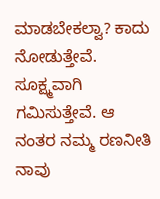ಮಾಡಬೇಕಲ್ವಾ? ಕಾದು ನೋಡುತ್ತೇವೆ. ಸೂಕ್ಷ್ಮವಾಗಿ ಗಮಿಸುತ್ತೇವೆ. ಆ ನಂತರ ನಮ್ಮ ರಣನೀತಿ ನಾವು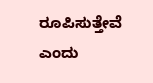ರೂಪಿಸುತ್ತೇವೆ ಎಂದು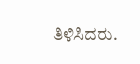ತಿಳಿಸಿದರು.